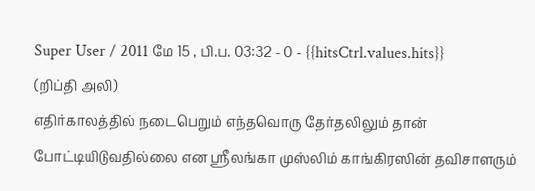Super User / 2011 மே 15 , பி.ப. 03:32 - 0 - {{hitsCtrl.values.hits}}
(றிப்தி அலி)
எதிர்காலத்தில் நடைபெறும் எந்தவொரு தேர்தலிலும் தான் போட்டியிடுவதில்லை என ஸ்ரீலங்கா முஸ்லிம் காங்கிரஸின் தவிசாளரும்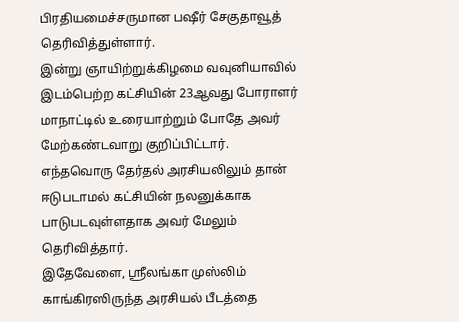பிரதியமைச்சருமான பஷீர் சேகுதாவூத் தெரிவித்துள்ளார்.
இன்று ஞாயிற்றுக்கிழமை வவுனியாவில் இடம்பெற்ற கட்சியின் 23ஆவது போராளர் மாநாட்டில் உரையாற்றும் போதே அவர் மேற்கண்டவாறு குறிப்பிட்டார்.
எந்தவொரு தேர்தல் அரசியலிலும் தான் ஈடுபடாமல் கட்சியின் நலனுக்காக பாடுபடவுள்ளதாக அவர் மேலும் தெரிவித்தார்.
இதேவேளை, ஸ்ரீலங்கா முஸ்லிம் காங்கிரஸிருந்த அரசியல் பீடத்தை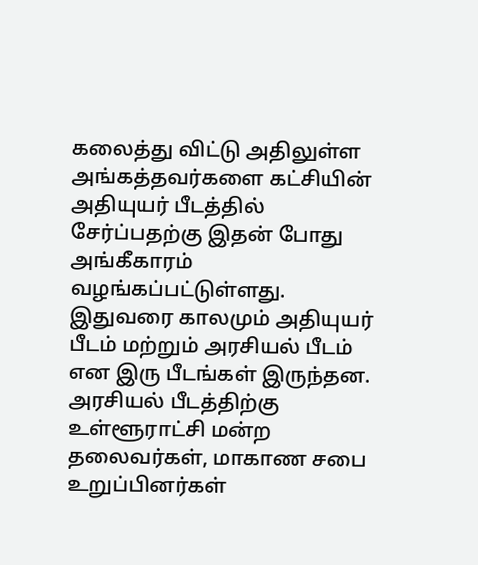கலைத்து விட்டு அதிலுள்ள அங்கத்தவர்களை கட்சியின் அதியுயர் பீடத்தில் சேர்ப்பதற்கு இதன் போது அங்கீகாரம் வழங்கப்பட்டுள்ளது.
இதுவரை காலமும் அதியுயர் பீடம் மற்றும் அரசியல் பீடம் என இரு பீடங்கள் இருந்தன. அரசியல் பீடத்திற்கு உள்ளூராட்சி மன்ற தலைவர்கள், மாகாண சபை உறுப்பினர்கள்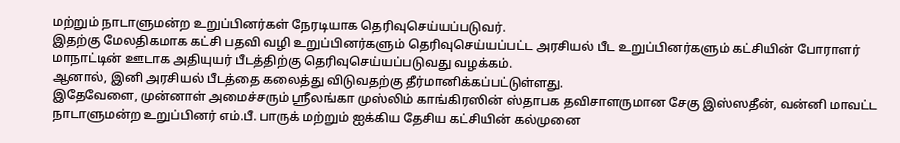மற்றும் நாடாளுமன்ற உறுப்பினர்கள் நேரடியாக தெரிவுசெய்யப்படுவர்.
இதற்கு மேலதிகமாக கட்சி பதவி வழி உறுப்பினர்களும் தெரிவுசெய்யப்பட்ட அரசியல் பீட உறுப்பினர்களும் கட்சியின் போராளர் மாநாட்டின் ஊடாக அதியுயர் பீடத்திற்கு தெரிவுசெய்யப்படுவது வழக்கம்.
ஆனால், இனி அரசியல் பீடத்தை கலைத்து விடுவதற்கு தீர்மானிக்கப்பட்டுள்ளது.
இதேவேளை, முன்னாள் அமைச்சரும் ஸ்ரீலங்கா முஸ்லிம் காங்கிரஸின் ஸ்தாபக தவிசாளருமான சேகு இஸ்ஸதீன், வன்னி மாவட்ட நாடாளுமன்ற உறுப்பினர் எம்.பீ. பாருக் மற்றும் ஐக்கிய தேசிய கட்சியின் கல்முனை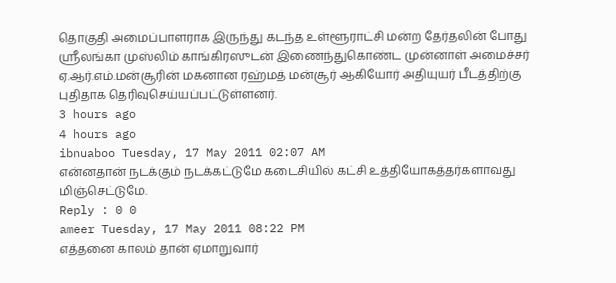தொகுதி அமைப்பாளராக இருந்து கடந்த உள்ளூராட்சி மன்ற தேர்தலின் போது ஸ்ரீலங்கா முஸ்லிம் காங்கிரஸுடன் இணைந்துகொண்ட முன்னாள் அமைச்சர் ஏ.ஆர்.எம்.மன்சூரின் மகனான ரஹ்மத் மன்சூர் ஆகியோர் அதியுயர் பீடத்திற்கு புதிதாக தெரிவுசெய்யப்பட்டுள்ளனர்.
3 hours ago
4 hours ago
ibnuaboo Tuesday, 17 May 2011 02:07 AM
என்னதான் நடக்கும் நடக்கட்டுமே கடைசியில் கட்சி உத்தியோகத்தர்களாவது மிஞ்செட்டுமே.
Reply : 0 0
ameer Tuesday, 17 May 2011 08:22 PM
எத்தனை காலம் தான் ஏமாறுவார்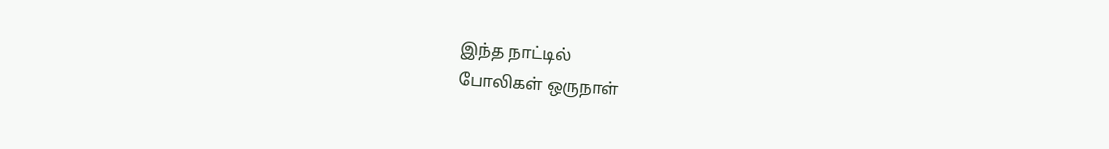இந்த நாட்டில்
போலிகள் ஒருநாள்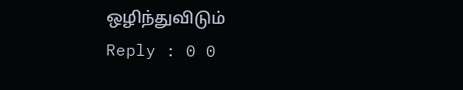ஒழிந்துவிடும்
Reply : 0 0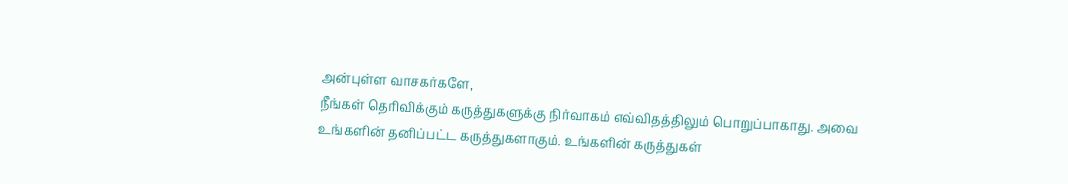அன்புள்ள வாசகர்களே,
நீங்கள் தெரிவிக்கும் கருத்துகளுக்கு நிர்வாகம் எவ்விதத்திலும் பொறுப்பாகாது. அவை உங்களின் தனிப்பட்ட கருத்துகளாகும். உங்களின் கருத்துகள்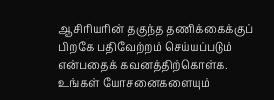ஆசிரியரின் தகுந்த தணிக்கைக்குப் பிறகே பதிவேற்றம் செய்யப்படும் என்பதைக் கவனத்திற்கொள்க. உங்கள் யோசனைகளையும்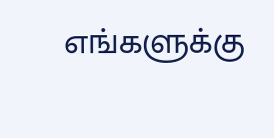எங்களுக்கு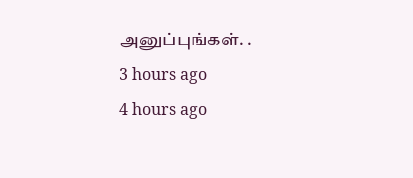அனுப்புங்கள். .
3 hours ago
4 hours ago